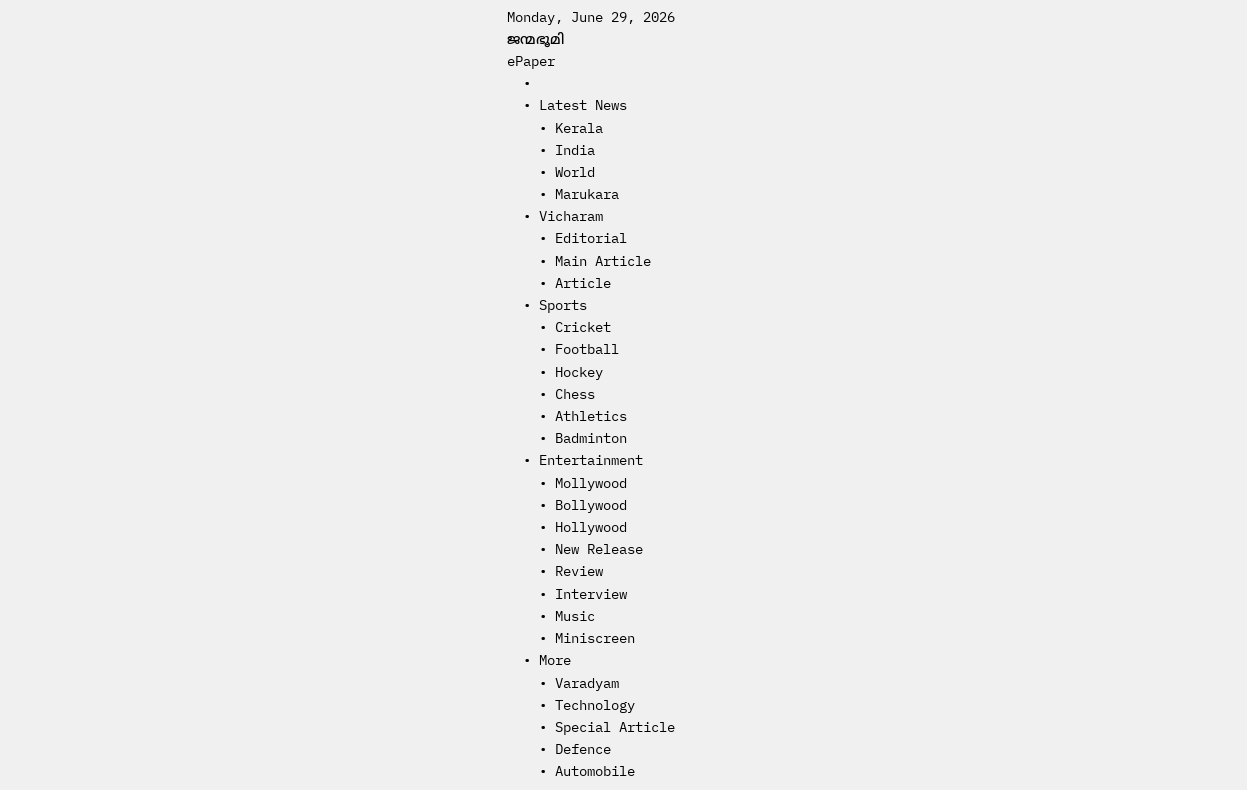Monday, June 29, 2026
ജന്മഭൂമി
ePaper
  •
  • Latest News
    • Kerala
    • India
    • World
    • Marukara
  • Vicharam
    • Editorial
    • Main Article
    • Article
  • Sports
    • Cricket
    • Football
    • Hockey
    • Chess
    • Athletics
    • Badminton
  • Entertainment
    • Mollywood
    • Bollywood
    • Hollywood
    • New Release
    • Review
    • Interview
    • Music
    • Miniscreen
  • More
    • Varadyam
    • Technology
    • Special Article
    • Defence
    • Automobile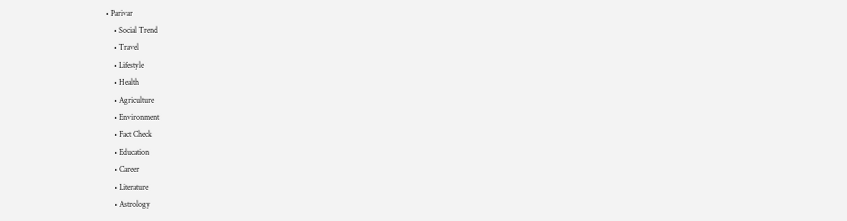• Parivar
    • Social Trend
    • Travel
    • Lifestyle
    • Health
    • Agriculture
    • Environment
    • Fact Check
    • Education
    • Career
    • Literature
    • Astrology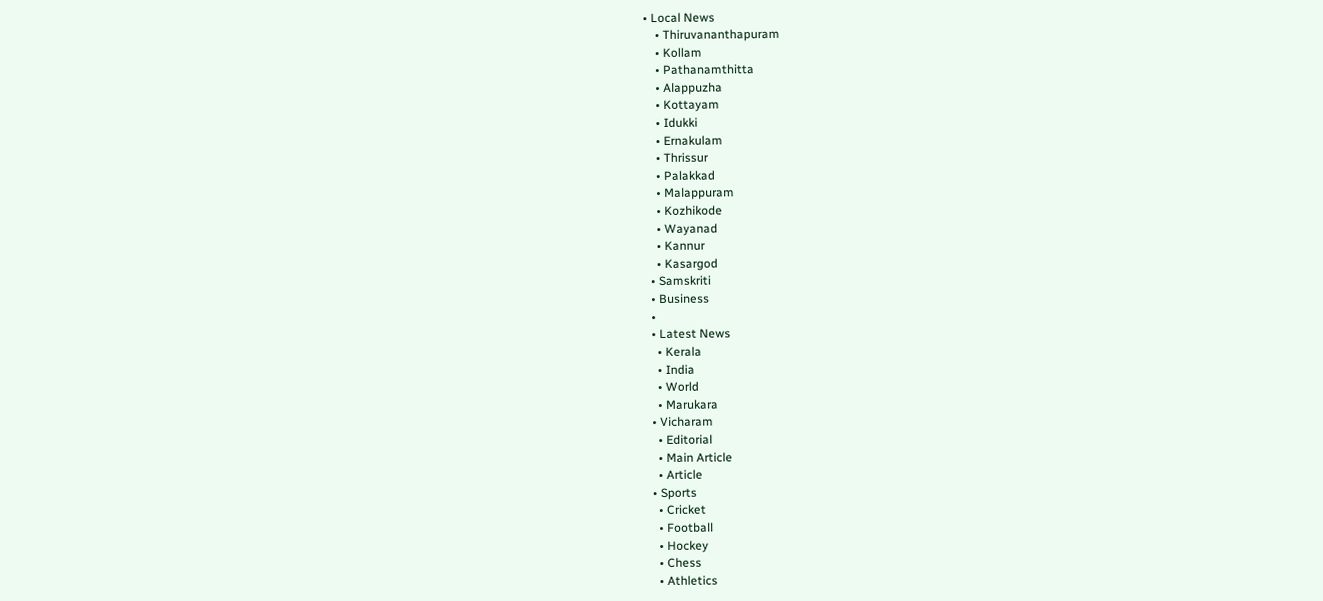• Local News
    • Thiruvananthapuram
    • Kollam
    • Pathanamthitta
    • Alappuzha
    • Kottayam
    • Idukki
    • Ernakulam
    • Thrissur
    • Palakkad
    • Malappuram
    • Kozhikode
    • Wayanad
    • Kannur
    • Kasargod
  • Samskriti
  • Business
  •
  • Latest News
    • Kerala
    • India
    • World
    • Marukara
  • Vicharam
    • Editorial
    • Main Article
    • Article
  • Sports
    • Cricket
    • Football
    • Hockey
    • Chess
    • Athletics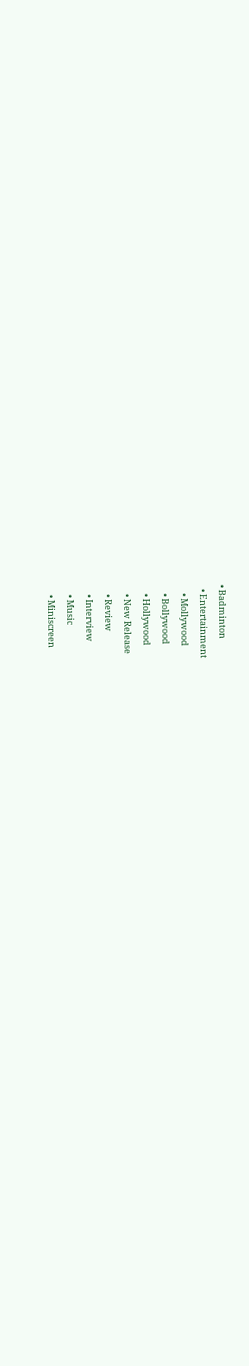• Badminton
  • Entertainment
    • Mollywood
    • Bollywood
    • Hollywood
    • New Release
    • Review
    • Interview
    • Music
    • Miniscreen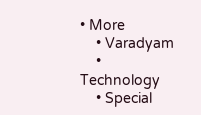• More
    • Varadyam
    • Technology
    • Special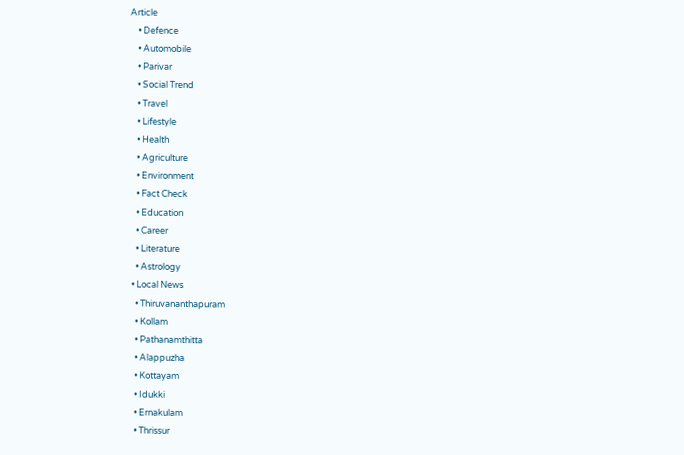Article
    • Defence
    • Automobile
    • Parivar
    • Social Trend
    • Travel
    • Lifestyle
    • Health
    • Agriculture
    • Environment
    • Fact Check
    • Education
    • Career
    • Literature
    • Astrology
  • Local News
    • Thiruvananthapuram
    • Kollam
    • Pathanamthitta
    • Alappuzha
    • Kottayam
    • Idukki
    • Ernakulam
    • Thrissur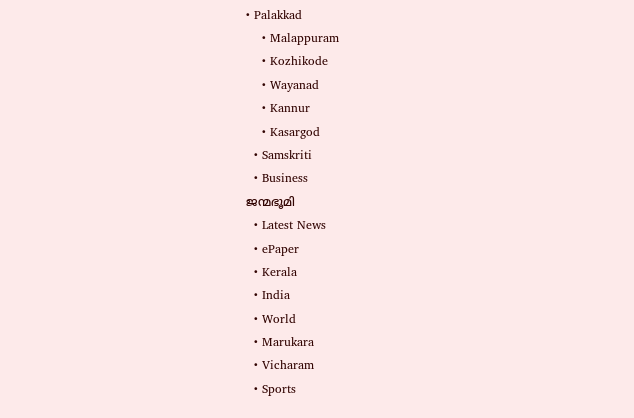• Palakkad
    • Malappuram
    • Kozhikode
    • Wayanad
    • Kannur
    • Kasargod
  • Samskriti
  • Business
ജന്മഭൂമി
  • Latest News
  • ePaper
  • Kerala
  • India
  • World
  • Marukara
  • Vicharam
  • Sports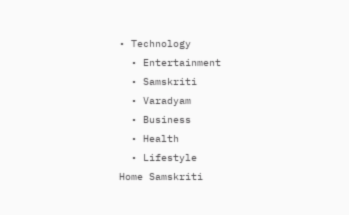• Technology
  • Entertainment
  • Samskriti
  • Varadyam
  • Business
  • Health
  • Lifestyle
Home Samskriti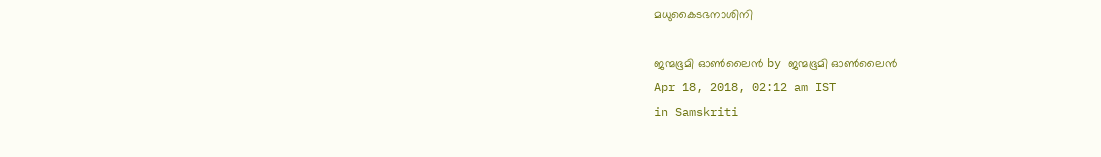മധുകൈടഭനാശിനി

ജന്മഭൂമി ഓണ്‍ലൈന്‍ by ജന്മഭൂമി ഓണ്‍ലൈന്‍
Apr 18, 2018, 02:12 am IST
in Samskriti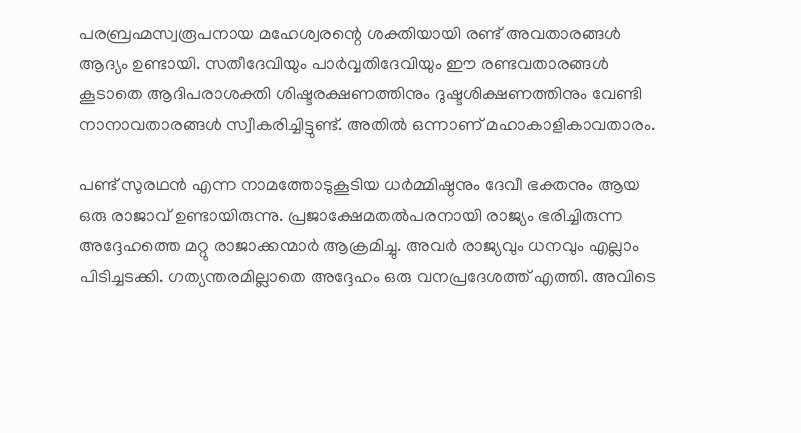പരബ്രഹ്മസ്വരൂപനായ മഹേശ്വരന്റെ ശക്തിയായി രണ്ട് അവതാരങ്ങള്‍ ആദ്യം ഉണ്ടായി. സതീദേവിയും പാര്‍വ്വതിദേവിയും ഈ രണ്ടവതാരങ്ങള്‍ കൂടാതെ ആദിപരാശക്തി ശിഷ്ടരക്ഷണത്തിനും ദുഷ്ടശിക്ഷണത്തിനും വേണ്ടി നാനാവതാരങ്ങള്‍ സ്വീകരിച്ചിട്ടുണ്ട്. അതില്‍ ഒന്നാണ് മഹാകാളികാവതാരം.

പണ്ട് സുരഥന്‍ എന്ന നാമത്തോടുകൂടിയ ധര്‍മ്മിഷ്ഠനും ദേവീ ഭക്തനും ആയ ഒരു രാജാവ് ഉണ്ടായിരുന്നു. പ്രജാക്ഷേമതല്‍പരനായി രാജ്യം ഭരിച്ചിരുന്ന അദ്ദേഹത്തെ മറ്റു രാജാക്കന്മാര്‍ ആക്രമിച്ചു. അവര്‍ രാജ്യവും ധനവും എല്ലാം പിടിച്ചടക്കി. ഗത്യന്തരമില്ലാതെ അദ്ദേഹം ഒരു വനപ്രദേശത്ത് എത്തി. അവിടെ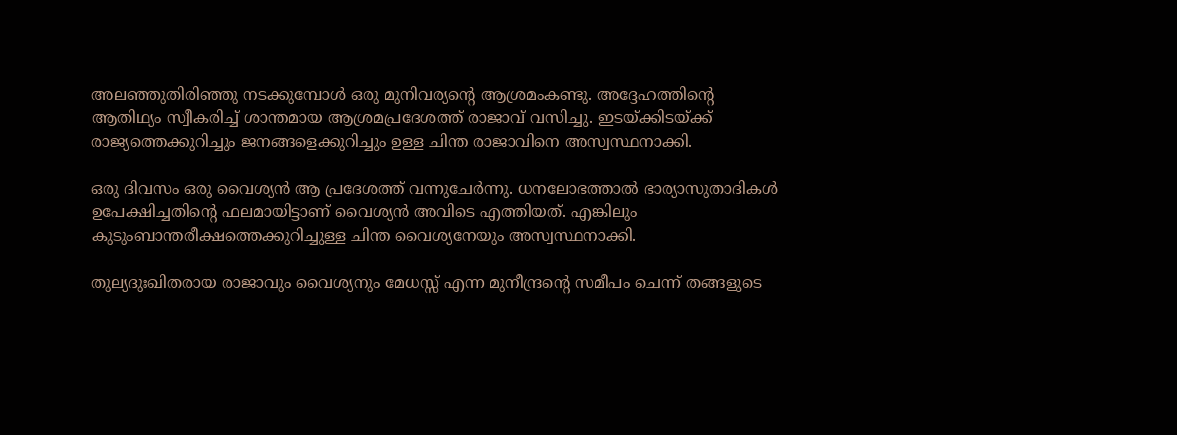അലഞ്ഞുതിരിഞ്ഞു നടക്കുമ്പോള്‍ ഒരു മുനിവര്യന്റെ ആശ്രമംകണ്ടു. അദ്ദേഹത്തിന്റെ ആതിഥ്യം സ്വീകരിച്ച് ശാന്തമായ ആശ്രമപ്രദേശത്ത് രാജാവ് വസിച്ചു. ഇടയ്‌ക്കിടയ്‌ക്ക് രാജ്യത്തെക്കുറിച്ചും ജനങ്ങളെക്കുറിച്ചും ഉള്ള ചിന്ത രാജാവിനെ അസ്വസ്ഥനാക്കി.

ഒരു ദിവസം ഒരു വൈശ്യന്‍ ആ പ്രദേശത്ത് വന്നുചേര്‍ന്നു. ധനലോഭത്താല്‍ ഭാര്യാസുതാദികള്‍ ഉപേക്ഷിച്ചതിന്റെ ഫലമായിട്ടാണ് വൈശ്യന്‍ അവിടെ എത്തിയത്. എങ്കിലും കുടുംബാന്തരീക്ഷത്തെക്കുറിച്ചുള്ള ചിന്ത വൈശ്യനേയും അസ്വസ്ഥനാക്കി.

തുല്യദുഃഖിതരായ രാജാവും വൈശ്യനും മേധസ്സ് എന്ന മുനീന്ദ്രന്റെ സമീപം ചെന്ന് തങ്ങളുടെ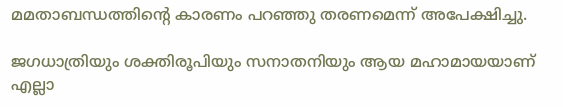മമതാബന്ധത്തിന്റെ കാരണം പറഞ്ഞു തരണമെന്ന് അപേക്ഷിച്ചു.

ജഗധാത്രിയും ശക്തിരൂപിയും സനാതനിയും ആയ മഹാമായയാണ് എല്ലാ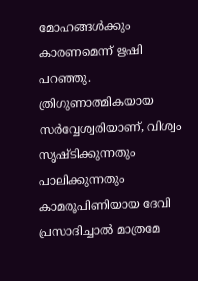മോഹങ്ങള്‍ക്കും കാരണമെന്ന് ഋഷി പറഞ്ഞു. ത്രിഗുണാത്മികയായ സര്‍വ്വേശ്വരിയാണ്, വിശ്വം സൃഷ്ടിക്കുന്നതും പാലിക്കുന്നതും കാമരൂപിണിയായ ദേവി പ്രസാദിച്ചാല്‍ മാത്രമേ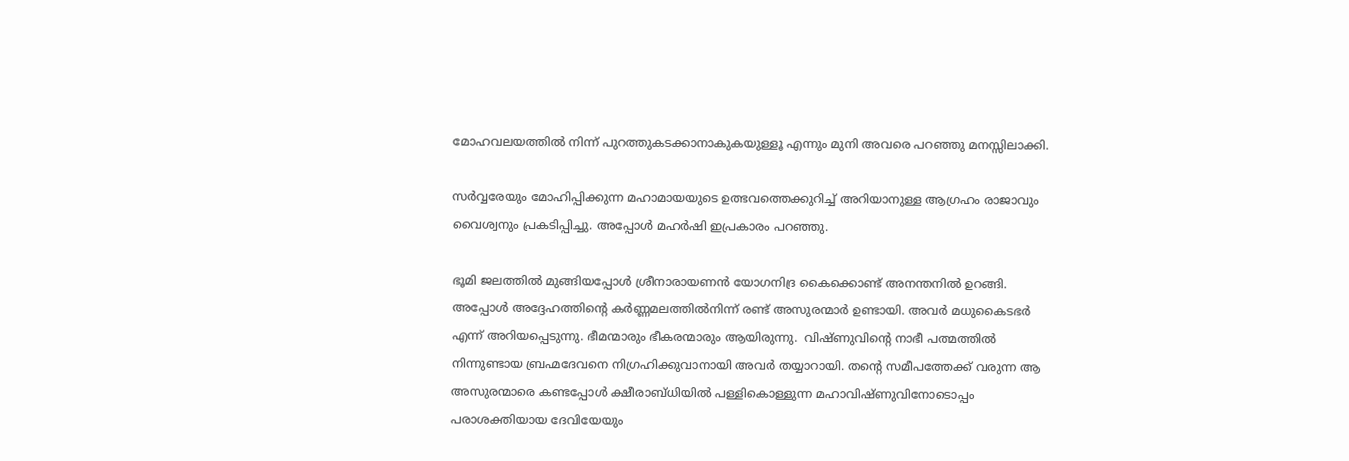മോഹവലയത്തില്‍ നിന്ന് പുറത്തുകടക്കാനാകുകയുള്ളൂ എന്നും മുനി അവരെ പറഞ്ഞു മനസ്സിലാക്കി.

സര്‍വ്വരേയും മോഹിപ്പിക്കുന്ന മഹാമായയുടെ ഉത്ഭവത്തെക്കുറിച്ച് അറിയാനുള്ള ആഗ്രഹം രാജാവും വൈശ്വനും പ്രകടിപ്പിച്ചു. അപ്പോള്‍ മഹര്‍ഷി ഇപ്രകാരം പറഞ്ഞു.

ഭൂമി ജലത്തില്‍ മുങ്ങിയപ്പോള്‍ ശ്രീനാരായണന്‍ യോഗനിദ്ര കൈക്കൊണ്ട് അനന്തനില്‍ ഉറങ്ങി. അപ്പോള്‍ അദ്ദേഹത്തിന്റെ കര്‍ണ്ണമലത്തില്‍നിന്ന് രണ്ട് അസുരന്മാര്‍ ഉണ്ടായി. അവര്‍ മധുകൈടഭര്‍ എന്ന് അറിയപ്പെടുന്നു. ഭീമന്മാരും ഭീകരന്മാരും ആയിരുന്നു.  വിഷ്ണുവിന്റെ നാഭീ പത്മത്തില്‍ നിന്നുണ്ടായ ബ്രഹ്മദേവനെ നിഗ്രഹിക്കുവാനായി അവര്‍ തയ്യാറായി. തന്റെ സമീപത്തേക്ക് വരുന്ന ആ അസുരന്മാരെ കണ്ടപ്പോള്‍ ക്ഷീരാബ്ധിയില്‍ പള്ളികൊള്ളുന്ന മഹാവിഷ്ണുവിനോടൊപ്പം പരാശക്തിയായ ദേവിയേയും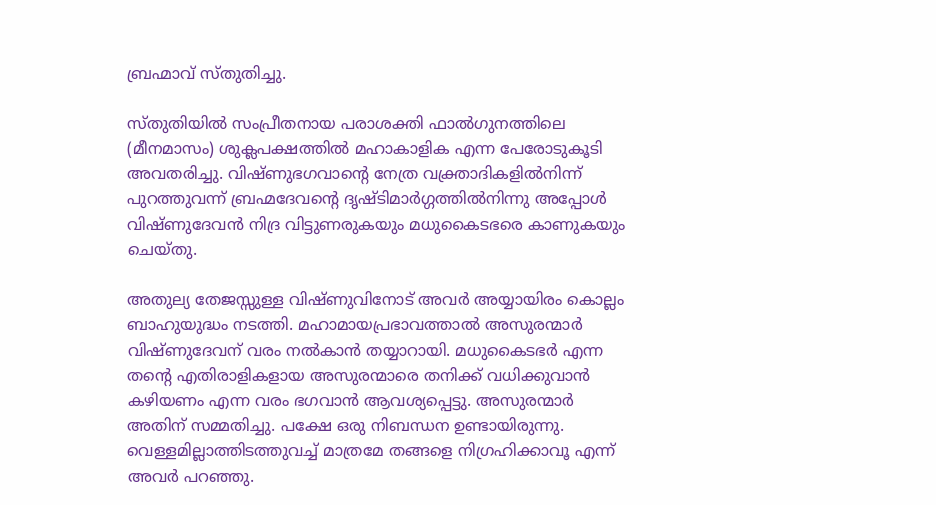ബ്രഹ്മാവ് സ്തുതിച്ചു.

സ്തുതിയില്‍ സംപ്രീതനായ പരാശക്തി ഫാല്‍ഗുനത്തിലെ (മീനമാസം) ശുക്ലപക്ഷത്തില്‍ മഹാകാളിക എന്ന പേരോടുകൂടി അവതരിച്ചു. വിഷ്ണുഭഗവാന്റെ നേത്ര വക്ത്രാദികളില്‍നിന്ന് പുറത്തുവന്ന് ബ്രഹ്മദേവന്റെ ദൃഷ്ടിമാര്‍ഗ്ഗത്തില്‍നിന്നു അപ്പോള്‍ വിഷ്ണുദേവന്‍ നിദ്ര വിട്ടുണരുകയും മധുകൈടഭരെ കാണുകയും ചെയ്തു.

അതുല്യ തേജസ്സുള്ള വിഷ്ണുവിനോട് അവര്‍ അയ്യായിരം കൊല്ലം ബാഹുയുദ്ധം നടത്തി. മഹാമായപ്രഭാവത്താല്‍ അസുരന്മാര്‍ വിഷ്ണുദേവന് വരം നല്‍കാന്‍ തയ്യാറായി. മധുകൈടഭര്‍ എന്ന തന്റെ എതിരാളികളായ അസുരന്മാരെ തനിക്ക് വധിക്കുവാന്‍ കഴിയണം എന്ന വരം ഭഗവാന്‍ ആവശ്യപ്പെട്ടു. അസുരന്മാര്‍ അതിന് സമ്മതിച്ചു. പക്ഷേ ഒരു നിബന്ധന ഉണ്ടായിരുന്നു. വെള്ളമില്ലാത്തിടത്തുവച്ച് മാത്രമേ തങ്ങളെ നിഗ്രഹിക്കാവൂ എന്ന് അവര്‍ പറഞ്ഞു.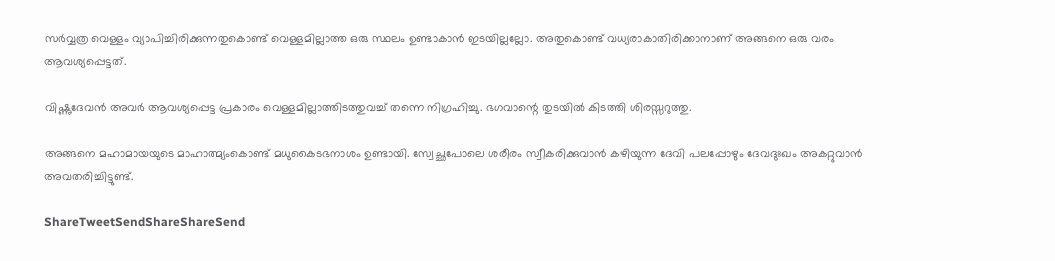സര്‍വ്വത്ര വെള്ളം വ്യാപിച്ചിരിക്കുന്നതുകൊണ്ട് വെള്ളമില്ലാത്ത ഒരു സ്ഥലം ഉണ്ടാകാന്‍ ഇടയില്ലല്ലോ. അതുകൊണ്ട് വധ്യരാകാതിരിക്കാനാണ് അങ്ങനെ ഒരു വരം ആവശ്യപ്പെട്ടത്.

വിഷ്ണുദേവന്‍ അവര്‍ ആവശ്യപ്പെട്ട പ്രകാരം വെള്ളമില്ലാത്തിടത്തുവച്ച് തന്നെ നിഗ്രഹിച്ചു. ഭഗവാന്റെ തുടയില്‍ കിടത്തി ശിരസ്സറുത്തു.

അങ്ങനെ മഹാമായയുടെ മാഹാത്മ്യംകൊണ്ട് മധുകൈടഭനാശം ഉണ്ടായി. സ്വേച്ഛപോലെ ശരീരം സ്വീകരിക്കുവാന്‍ കഴിയുന്ന ദേവി പലപ്പോഴും ദേവദുഃഖം അകറ്റുവാന്‍ അവതരിച്ചിട്ടുണ്ട്.

ShareTweetSendShareShareSend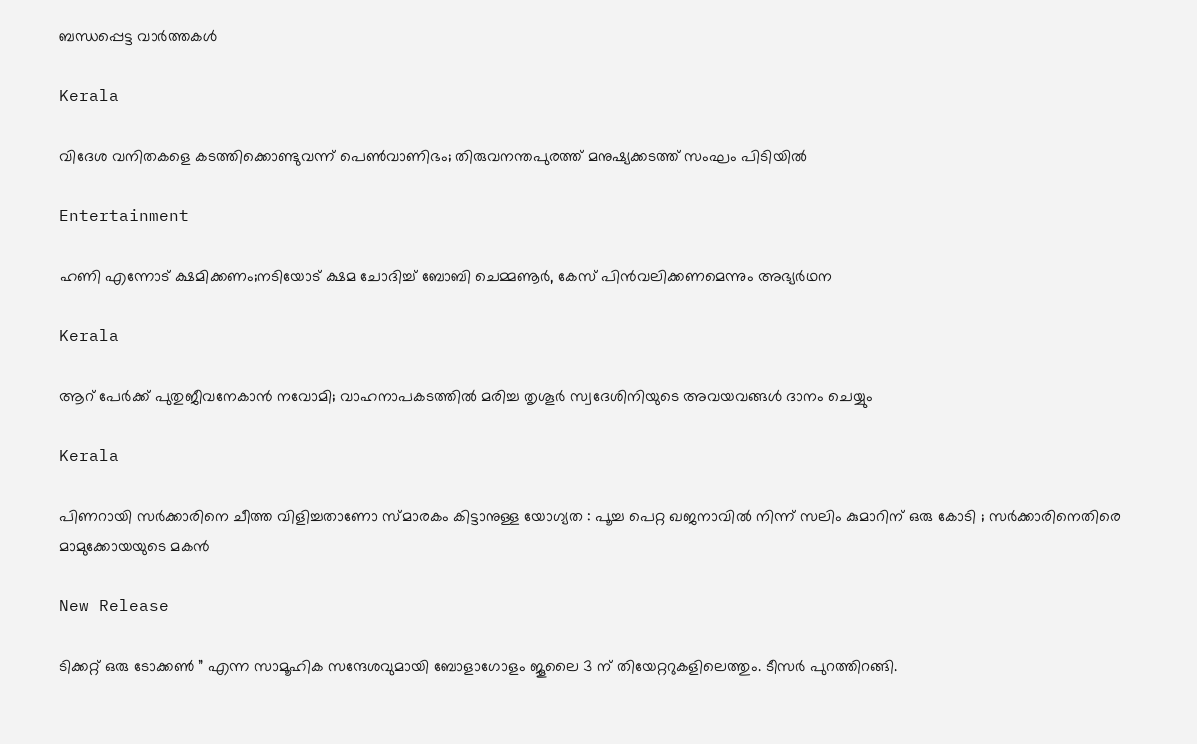ബന്ധപ്പെട്ട വാര്‍ത്തകള്‍

Kerala

വിദേശ വനിതകളെ കടത്തിക്കൊണ്ടുവന്ന് പെൺവാണിഭം; തിരുവനന്തപുരത്ത് മനുഷ്യക്കടത്ത് സംഘം പിടിയിൽ

Entertainment

ഹണി എന്നോട് ക്ഷമിക്കണം;നടിയോട് ക്ഷമ ചോദിച്ച് ബോബി ചെമ്മണൂർ, കേസ് പിൻവലിക്കണമെന്നും അഭ്യർഥന

Kerala

ആറ് പേര്‍ക്ക് പുതുജീവനേകാന്‍ നവോമി; വാഹനാപകടത്തില്‍ മരിച്ച തൃശൂര്‍ സ്വദേശിനിയുടെ അവയവങ്ങള്‍ ദാനം ചെയ്യും

Kerala

പിണറായി സർക്കാരിനെ ചീത്ത വിളിച്ചതാണോ സ്മാരകം കിട്ടാനുള്ള യോഗ്യത : പൂച്ച പെറ്റ ഖജനാവിൽ നിന്ന് സലിം കുമാറിന് ഒരു കോടി ; സർക്കാരിനെതിരെ മാമുക്കോയയുടെ മകൻ

New Release

ടിക്കറ്റ് ഒരു ടോക്കൺ ” എന്ന സാമൂഹിക സന്ദേശവുമായി ബോളാഗോളം ജൂലൈ 3 ന് തിയേറ്ററുകളിലെത്തും. ടീസർ പുറത്തിറങ്ങി.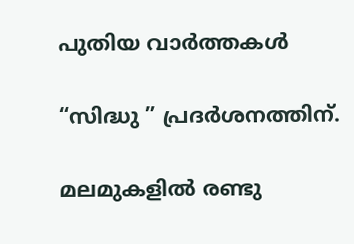പുതിയ വാര്‍ത്തകള്‍

“സിദ്ധു ” പ്രദർശനത്തിന്.

മലമുകളിൽ രണ്ടു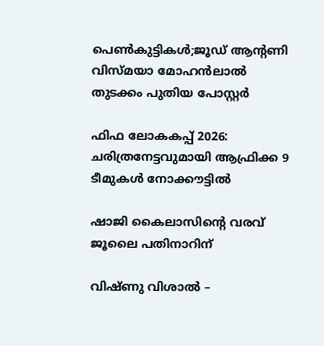പെൺകുട്ടികൾ;ജൂഡ് ആൻ്റണി വിസ്മയാ മോഹൻലാൽ തുടക്കം പുതിയ പോസ്റ്റർ

ഫിഫ ലോകകപ്പ് 2026: ചരിത്രനേട്ടവുമായി ആഫ്രിക്ക 9 ടീമുകള്‍ നോക്കൗട്ടില്‍

ഷാജി കൈലാസിന്റെ വരവ് ജൂലൈ പതിനാറിന്

വിഷ്ണു വിശാൽ –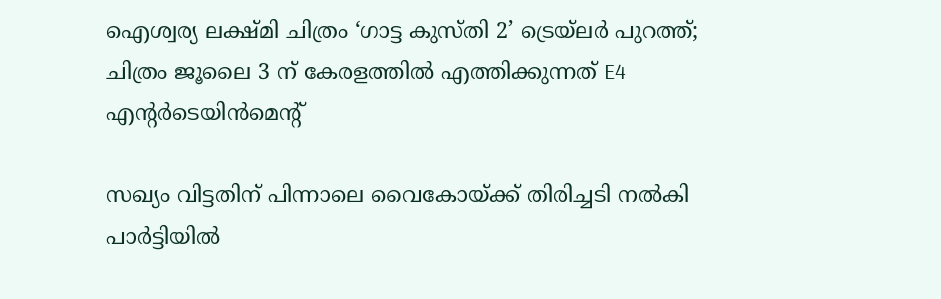ഐശ്വര്യ ലക്ഷ്മി ചിത്രം ‘ഗാട്ട കുസ്തി 2’ ട്രെയ്‌ലർ പുറത്ത്; ചിത്രം ജൂലൈ 3 ന് കേരളത്തിൽ എത്തിക്കുന്നത് E4 എൻ്റർടെയിൻമെൻ്റ്

സഖ്യം വിട്ടതിന് പിന്നാലെ വൈകോയ്‌ക്ക് തിരിച്ചടി നൽകി പാർട്ടിയിൽ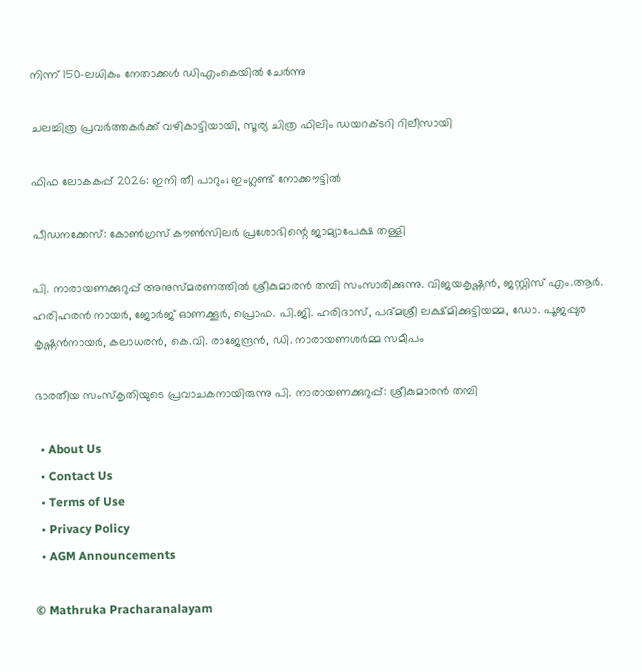നിന്ന് 150-ലധികം നേതാക്കൾ ഡിഎംകെയിൽ ചേർന്നു

ചലച്ചിത്ര പ്രവർത്തകർക്ക് വഴികാട്ടിയായി, സൂര്യ ചിത്ര ഫിലിം ഡയറക്ടറി റിലീസായി

ഫിഫ ലോകകപ്പ് 2026: ഇനി തീ പാറും; ഇംഗ്ലണ്ട് നോക്കൗട്ടില്‍

പീഡനക്കേസ്: കോൺഗ്രസ് കൗൺസിലർ പ്രശോഭിന്റെ ജാമ്യാപേക്ഷ തള്ളി

പി. നാരായണക്കുറുപ്പ് അനുസ്മരണത്തില്‍ ശ്രീകുമാരന്‍ തമ്പി സംസാരിക്കുന്നു. വിജയകൃഷ്ണന്‍, ജസ്റ്റിസ് എം.ആര്‍. ഹരിഹരന്‍ നായര്‍, ജോര്‍ജ് ഓണക്കൂര്‍, പ്രൊഫ. പി.ജി. ഹരിദാസ്, പദ്മശ്രീ ലക്ഷ്മിക്കുട്ടിയമ്മ, ഡോ. പൂജപ്പുര കൃഷ്ണന്‍നായര്‍, കലാധരന്‍, കെ.വി. രാജേന്ദ്രന്‍, ഡി. നാരായണശര്‍മ്മ സമീപം

ഭാരതീയ സംസ്‌കൃതിയുടെ പ്രവാചകനായിരുന്നു പി. നാരായണക്കുറുപ്പ്: ശ്രീകുമാരന്‍ തമ്പി

  • About Us
  • Contact Us
  • Terms of Use
  • Privacy Policy
  • AGM Announcements

© Mathruka Pracharanalayam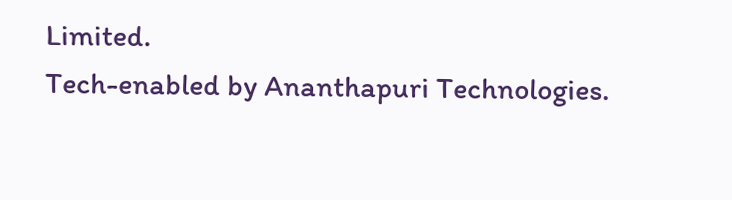Limited.
Tech-enabled by Ananthapuri Technologies.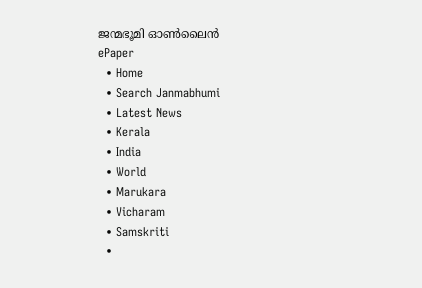ജന്മഭൂമി ഓണ്‍ലൈന്‍
ePaper
  • Home
  • Search Janmabhumi
  • Latest News
  • Kerala
  • India
  • World
  • Marukara
  • Vicharam
  • Samskriti
  •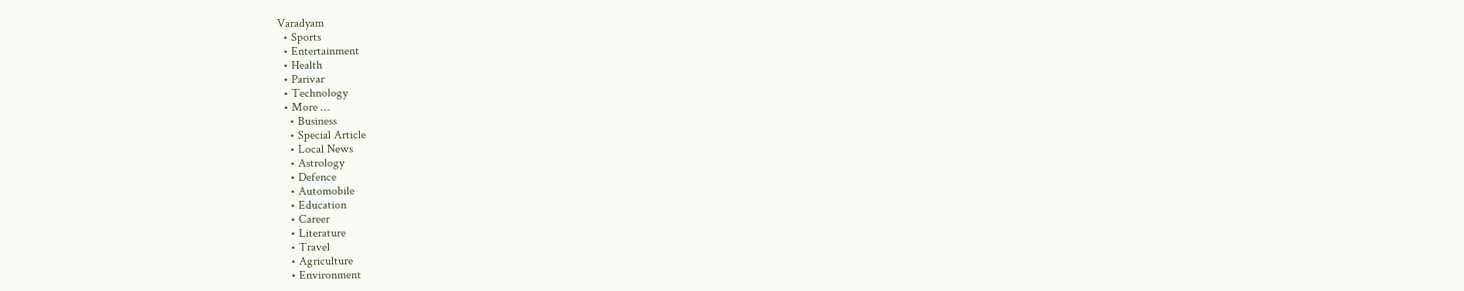Varadyam
  • Sports
  • Entertainment
  • Health
  • Parivar
  • Technology
  • More …
    • Business
    • Special Article
    • Local News
    • Astrology
    • Defence
    • Automobile
    • Education
    • Career
    • Literature
    • Travel
    • Agriculture
    • Environment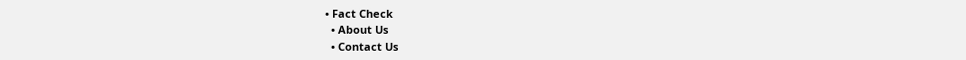• Fact Check
  • About Us
  • Contact Us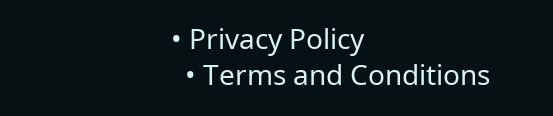• Privacy Policy
  • Terms and Conditions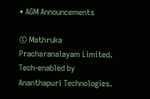• AGM Announcements

© Mathruka Pracharanalayam Limited.
Tech-enabled by Ananthapuri Technologies.